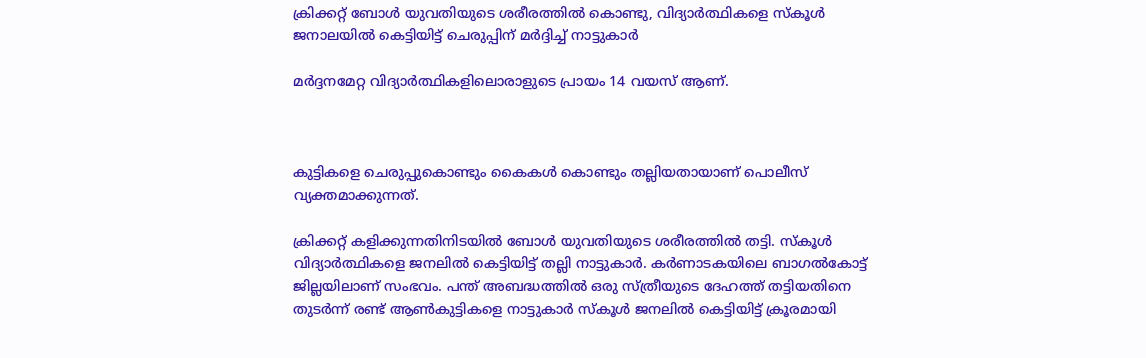ക്രിക്കറ്റ് ബോള്‍ യുവതിയുടെ ശരീരത്തില്‍ കൊണ്ടു, വിദ്യാര്‍ത്ഥികളെ സ്‌കൂള്‍ ജനാലയില്‍ കെട്ടിയിട്ട് ചെരുപ്പിന് മര്‍ദ്ദിച്ച് നാട്ടുകാര്‍

മര്‍ദ്ദനമേറ്റ വിദ്യാര്‍ത്ഥികളിലൊരാളുടെ പ്രായം 14 വയസ് ആണ്.



കുട്ടികളെ ചെരുപ്പുകൊണ്ടും കൈകള്‍ കൊണ്ടും തല്ലിയതായാണ് പൊലീസ് വ്യക്തമാക്കുന്നത്.

ക്രിക്കറ്റ് കളിക്കുന്നതിനിടയില്‍ ബോള്‍ യുവതിയുടെ ശരീരത്തില്‍ തട്ടി. സ്‌കൂള്‍ വിദ്യാര്‍ത്ഥികളെ ജനലില്‍ കെട്ടിയിട്ട് തല്ലി നാട്ടുകാര്‍. കര്‍ണാടകയിലെ ബാഗല്‍കോട്ട് ജില്ലയിലാണ് സംഭവം. പന്ത് അബദ്ധത്തില്‍ ഒരു സ്ത്രീയുടെ ദേഹത്ത് തട്ടിയതിനെ തുടര്‍ന്ന് രണ്ട് ആണ്‍കുട്ടികളെ നാട്ടുകാര്‍ സ്‌കൂള്‍ ജനലില്‍ കെട്ടിയിട്ട് ക്രൂരമായി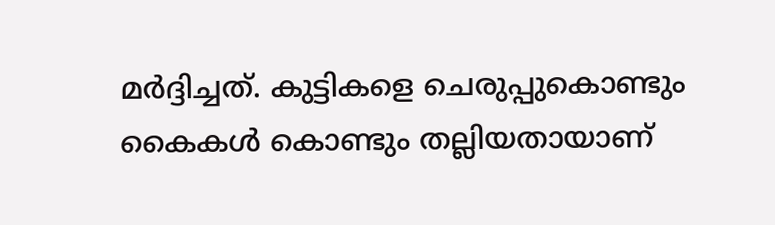മര്‍ദ്ദിച്ചത്. കുട്ടികളെ ചെരുപ്പുകൊണ്ടും കൈകള്‍ കൊണ്ടും തല്ലിയതായാണ്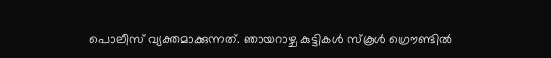പൊലീസ് വ്യക്തമാക്കുന്നത്. ഞായറാഴ്ച കുട്ടികള്‍ സ്‌കൂള്‍ ഗ്രൌണ്ടില്‍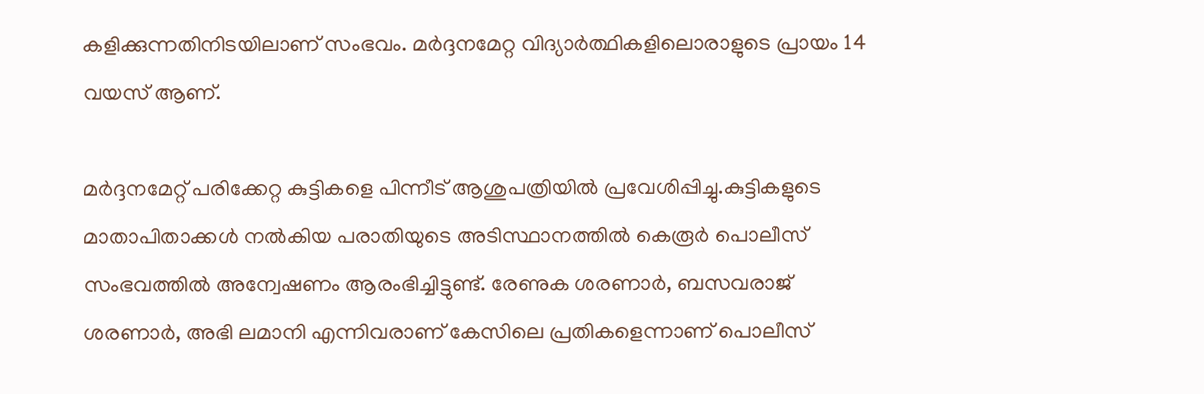കളിക്കുന്നതിനിടയിലാണ് സംഭവം. മര്‍ദ്ദനമേറ്റ വിദ്യാര്‍ത്ഥികളിലൊരാളുടെ പ്രായം 14 വയസ് ആണ്.

മര്‍ദ്ദനമേറ്റ് പരിക്കേറ്റ കുട്ടികളെ പിന്നീട് ആശുപത്രിയില്‍ പ്രവേശിപ്പിച്ചു.കുട്ടികളുടെ മാതാപിതാക്കള്‍ നല്‍കിയ പരാതിയുടെ അടിസ്ഥാനത്തില്‍ കെരൂര്‍ പൊലീസ് സംഭവത്തില്‍ അന്വേഷണം ആരംഭിച്ചിട്ടുണ്ട്. രേണുക ശരണാര്‍, ബസവരാജ് ശരണാര്‍, അഭി ലമാനി എന്നിവരാണ് കേസിലെ പ്രതികളെന്നാണ് പൊലീസ്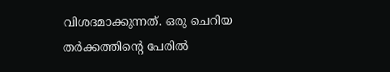വിശദമാക്കുന്നത്. ഒരു ചെറിയ തര്‍ക്കത്തിന്റെ പേരില്‍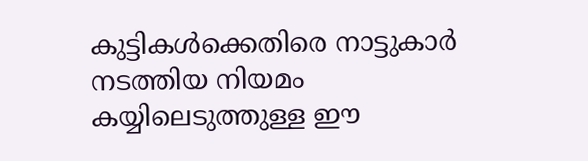കുട്ടികള്‍ക്കെതിരെ നാട്ടുകാര്‍ നടത്തിയ നിയമം കയ്യിലെടുത്തുള്ള ഈ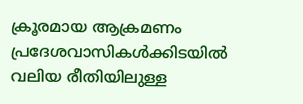ക്രൂരമായ ആക്രമണം പ്രദേശവാസികള്‍ക്കിടയില്‍ വലിയ രീതിയിലുള്ള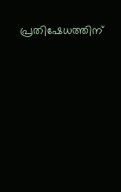പ്രതിഷേധത്തിന്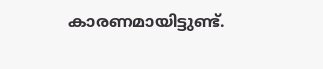കാരണമായിട്ടുണ്ട്.